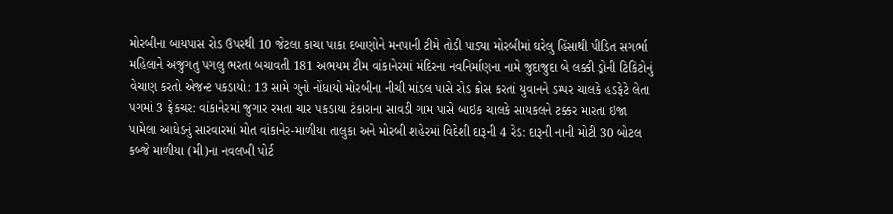મોરબીના બાયપાસ રોડ ઉપરથી 10 જેટલા કાચા પાકા દબાણોને મનપાની ટીમે તોડી પાડ્યા મોરબીમાં ઘરેલુ હિંસાથી પીડિત સગર્ભા મહિલાને અજુગતુ પગલુ ભરતા બચાવતી 181 અભયમ ટીમ વાંકાનેરમાં મંદિરના નવનિર્માણના નામે જુદાજુદા બે લક્કી ડ્રોની ટિકિટોનું વેચાણ કરતો એજન્ટ પકડાયો: 13 સામે ગુનો નોંધાયો મોરબીના નીચી માંડલ પાસે રોડ ક્રોસ કરતાં યુવાનને ડમ્પર ચાલકે હડફેટે લેતા પગમાં 3 ફ્રેકચર: વાંકાનેરમાં જુગાર રમતા ચાર પકડાયા ટંકારાના સાવડી ગામ પાસે બાઇક ચાલકે સાયકલને ટક્કર મારતા ઇજા પામેલા આધેડનું સારવારમાં મોત વાંકાનેર-માળીયા તાલુકા અને મોરબી શહેરમાં વિદેશી દારૂની 4 રેડ: દારૂની નાની મોટી 30 બોટલ કબ્જે માળીયા (મી)ના નવલખી પોર્ટ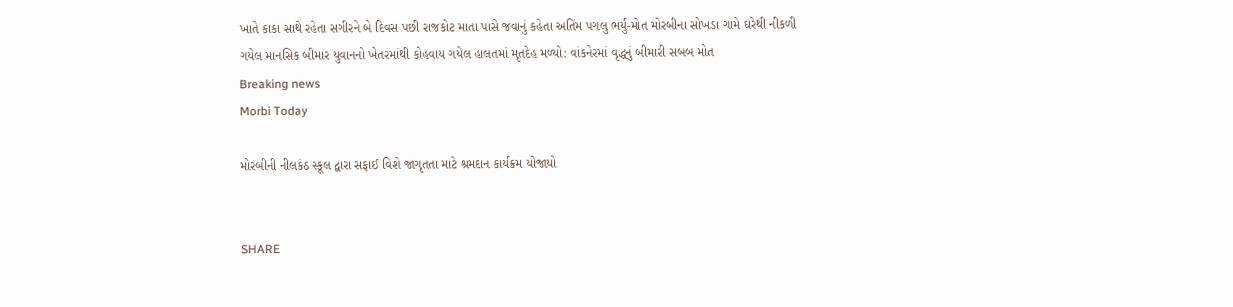ખાતે કાકા સાથે રહેતા સગીરને બે દિવસ પછી રાજકોટ માતા પાસે જવાનું કહેતા અતિંમ પગલુ ભર્યુ-મોત મોરબીના સોખડા ગામે ઘરેથી નીકળી ગયેલ માનસિક બીમાર યુવાનનો ખેતરમાંથી કોહવાય ગયેલ હાલતમાં મૃતદેહ મળ્યો: વાંકનેરમાં વૃદ્ધનું બીમારી સબબ મોત
Breaking news
Morbi Today

મોરબીની નીલકંઠ સ્કૂલ દ્વારા સફાઈ વિશે જાગૃતતા માટે શ્રમદાન કાર્યક્રમ યોજાયો


SHARE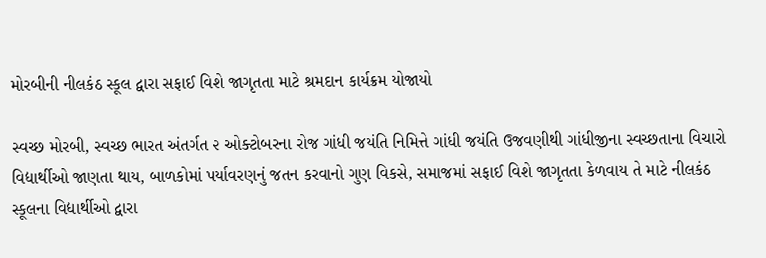મોરબીની નીલકંઠ સ્કૂલ દ્વારા સફાઈ વિશે જાગૃતતા માટે શ્રમદાન કાર્યક્રમ યોજાયો

સ્વચ્છ મોરબી, સ્વચ્છ ભારત અંતર્ગત ૨ ઓક્ટોબરના રોજ ગાંધી જયંતિ નિમિત્તે ગાંધી જયંતિ ઉજવણીથી ગાંધીજીના સ્વચ્છતાના વિચારો વિદ્યાર્થીઓ જાણતા થાય, બાળકોમાં પર્યાવરણનું જતન કરવાનો ગુણ વિકસે, સમાજમાં સફાઈ વિશે જાગૃતતા કેળવાય તે માટે નીલકંઠ સ્કૂલના વિદ્યાર્થીઓ દ્વારા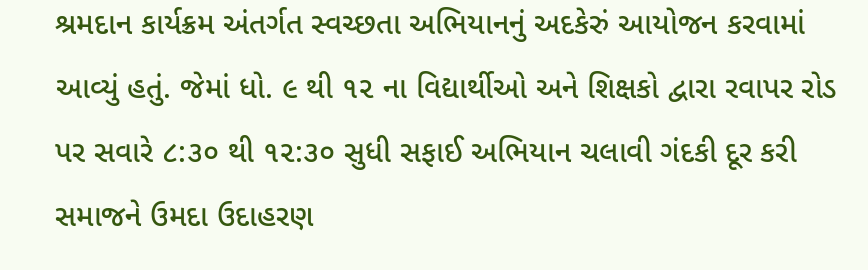શ્રમદાન કાર્યક્રમ અંતર્ગત સ્વચ્છતા અભિયાનનું અદકેરું આયોજન કરવામાં આવ્યું હતું. જેમાં ધો. ૯ થી ૧૨ ના વિદ્યાર્થીઓ અને શિક્ષકો દ્વારા રવાપર રોડ પર સવારે ૮:૩૦ થી ૧૨:૩૦ સુધી સફાઈ અભિયાન ચલાવી ગંદકી દૂર કરી સમાજને ઉમદા ઉદાહરણ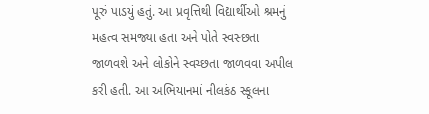પૂરું પાડયું હતું. આ પ્રવૃત્તિથી વિદ્યાર્થીઓ શ્રમનું મહત્વ સમજ્યા હતા અને પોતે સ્વસ્છતા જાળવશે અને લોકોને સ્વચ્છતા જાળવવા અપીલ કરી હતી. આ અભિયાનમાં નીલકંઠ સ્કૂલના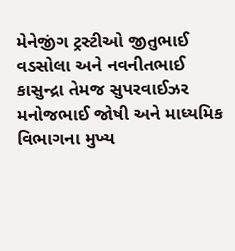મેનેજીંગ ટ્રસ્ટીઓ જીતુભાઈ વડસોલા અને નવનીતભાઈ કાસુન્દ્રા તેમજ સુપરવાઈઝર મનોજભાઈ જોષી અને માધ્યમિક વિભાગના મુખ્ય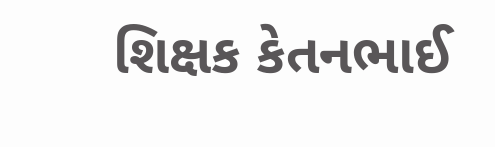શિક્ષક કેતનભાઈ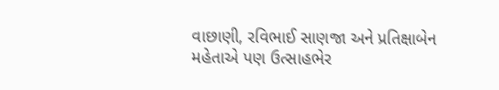વાછાણી, રવિભાઈ સાણજા અને પ્રતિક્ષાબેન મહેતાએ પણ ઉત્સાહભેર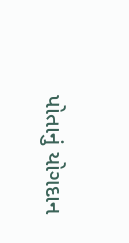પોતાનું યોગદાન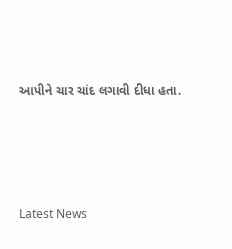આપીને ચાર ચાંદ લગાવી દીધા હતા.






Latest News